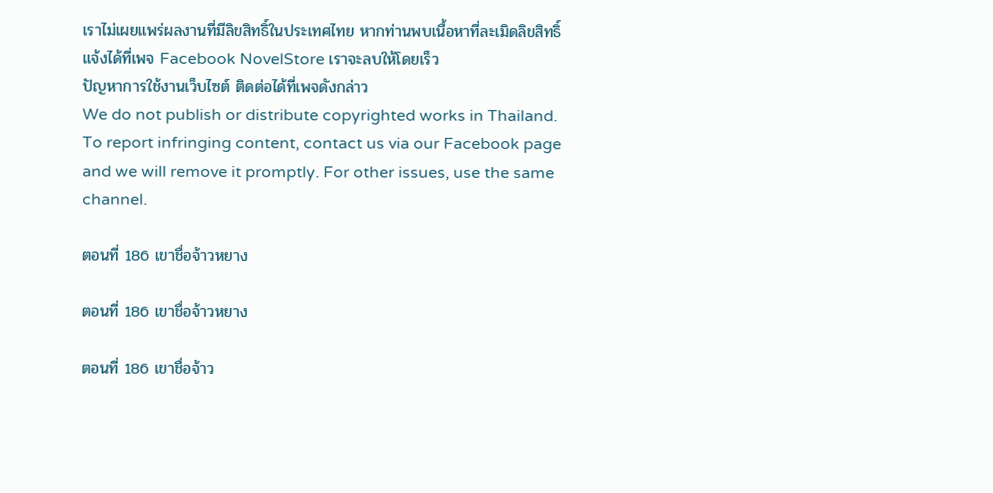เราไม่เผยแพร่ผลงานที่มีลิขสิทธิ์ในประเทศไทย หากท่านพบเนื้อหาที่ละเมิดลิขสิทธิ์ แจ้งได้ที่เพจ Facebook NovelStore เราจะลบให้โดยเร็ว
ปัญหาการใช้งานเว็บไซต์ ติดต่อได้ที่เพจดังกล่าว
We do not publish or distribute copyrighted works in Thailand. To report infringing content, contact us via our Facebook page and we will remove it promptly. For other issues, use the same channel.

ตอนที่ 186 เขาชื่อจ้าวหยาง

ตอนที่ 186 เขาชื่อจ้าวหยาง

ตอนที่ 186 เขาชื่อจ้าว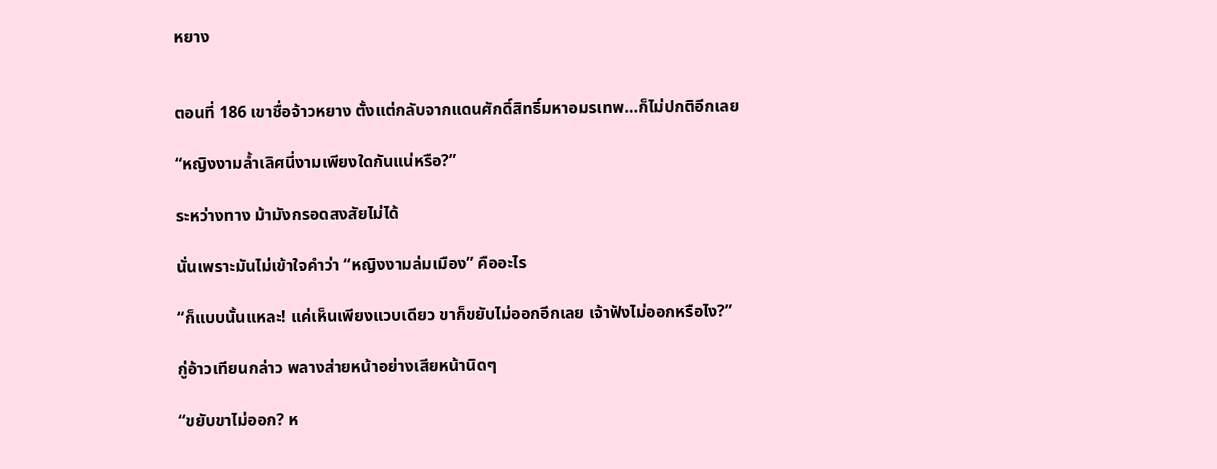หยาง


ตอนที่ 186 เขาชื่อจ้าวหยาง ตั้งแต่กลับจากแดนศักดิ์สิทธิ์มหาอมรเทพ…ก็ไม่ปกติอีกเลย

“หญิงงามล้ำเลิศนี่งามเพียงใดกันแน่หรือ?”

ระหว่างทาง ม้ามังกรอดสงสัยไม่ได้

นั่นเพราะมันไม่เข้าใจคำว่า “หญิงงามล่มเมือง” คืออะไร

“ก็แบบนั้นแหละ! แค่เห็นเพียงแวบเดียว ขาก็ขยับไม่ออกอีกเลย เจ้าฟังไม่ออกหรือไง?”

กู่อ้าวเทียนกล่าว พลางส่ายหน้าอย่างเสียหน้านิดๆ

“ขยับขาไม่ออก? ห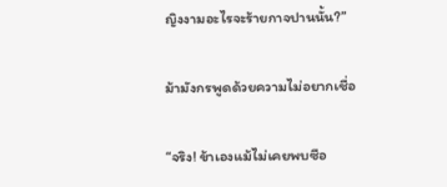ญิงงามอะไรจะร้ายกาจปานนั้น?”

ม้ามังกรพูดด้วยความไม่อยากเชื่อ

“จริง! ข้าเองแม้ไม่เคยพบซือ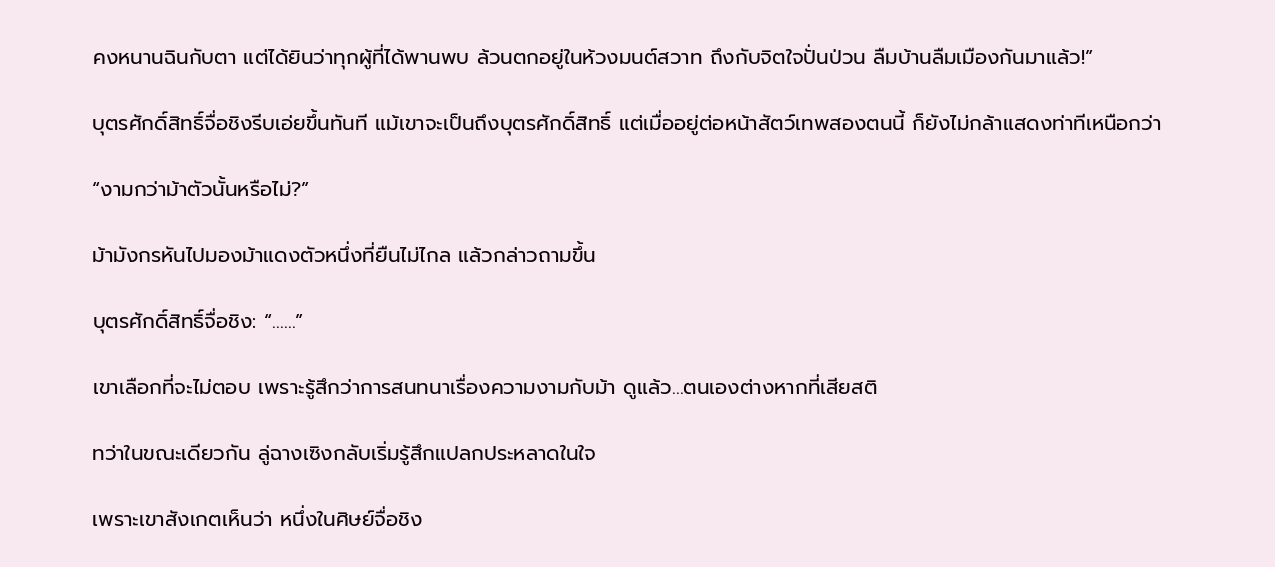คงหนานฉินกับตา แต่ได้ยินว่าทุกผู้ที่ได้พานพบ ล้วนตกอยู่ในห้วงมนต์สวาท ถึงกับจิตใจปั่นป่วน ลืมบ้านลืมเมืองกันมาแล้ว!”

บุตรศักดิ์สิทธิ์จื่อชิงรีบเอ่ยขึ้นทันที แม้เขาจะเป็นถึงบุตรศักดิ์สิทธิ์ แต่เมื่ออยู่ต่อหน้าสัตว์เทพสองตนนี้ ก็ยังไม่กล้าแสดงท่าทีเหนือกว่า

“งามกว่าม้าตัวนั้นหรือไม่?”

ม้ามังกรหันไปมองม้าแดงตัวหนึ่งที่ยืนไม่ไกล แล้วกล่าวถามขึ้น

บุตรศักดิ์สิทธิ์จื่อชิง: “……”

เขาเลือกที่จะไม่ตอบ เพราะรู้สึกว่าการสนทนาเรื่องความงามกับม้า ดูแล้ว…ตนเองต่างหากที่เสียสติ

ทว่าในขณะเดียวกัน ลู่ฉางเซิงกลับเริ่มรู้สึกแปลกประหลาดในใจ

เพราะเขาสังเกตเห็นว่า หนึ่งในศิษย์จื่อชิง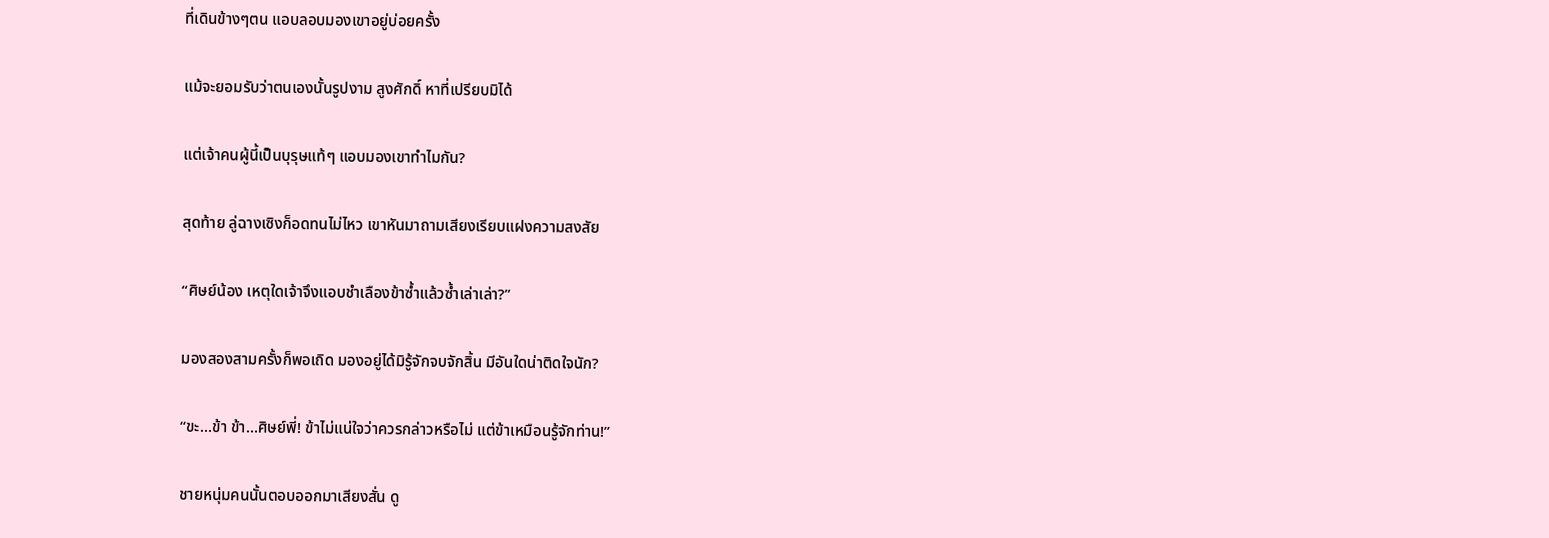ที่เดินข้างๆตน แอบลอบมองเขาอยู่บ่อยครั้ง

แม้จะยอมรับว่าตนเองนั้นรูปงาม สูงศักดิ์ หาที่เปรียบมิได้

แต่เจ้าคนผู้นี้เป็นบุรุษแท้ๆ แอบมองเขาทำไมกัน?

สุดท้าย ลู่ฉางเซิงก็อดทนไม่ไหว เขาหันมาถามเสียงเรียบแฝงความสงสัย

“ศิษย์น้อง เหตุใดเจ้าจึงแอบชำเลืองข้าซ้ำแล้วซ้ำเล่าเล่า?”

มองสองสามครั้งก็พอเถิด มองอยู่ได้มิรู้จักจบจักสิ้น มีอันใดน่าติดใจนัก?

“ขะ…ข้า ข้า…ศิษย์พี่! ข้าไม่แน่ใจว่าควรกล่าวหรือไม่ แต่ข้าเหมือนรู้จักท่าน!”

ชายหนุ่มคนนั้นตอบออกมาเสียงสั่น ดู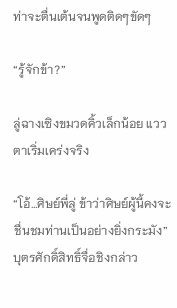ท่าจะตื่นเต้นจนพูดติดๆขัดๆ

“รู้จักข้า?”

ลู่ฉางเซิงขมวดคิ้วเล็กน้อย แววตาเริ่มเคร่งจริง

“โอ้…ศิษย์พี่ลู่ ข้าว่าศิษย์ผู้นี้คงจะชื่นชมท่านเป็นอย่างยิ่งกระมัง” บุตรศักดิ์สิทธิ์จื่อชิงกล่าว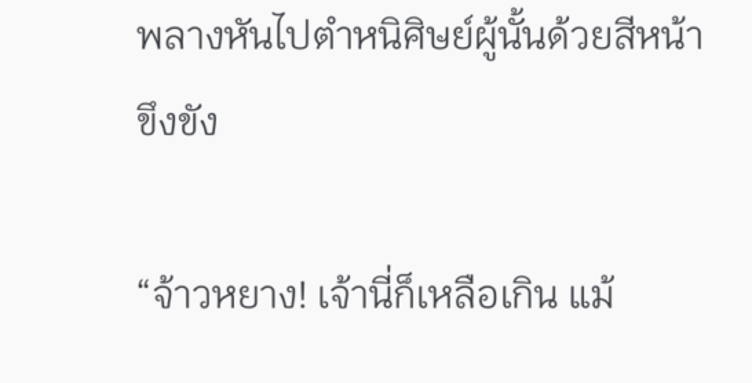พลางหันไปตำหนิศิษย์ผู้นั้นด้วยสีหน้าขึงขัง

“จ้าวหยาง! เจ้านี่ก็เหลือเกิน แม้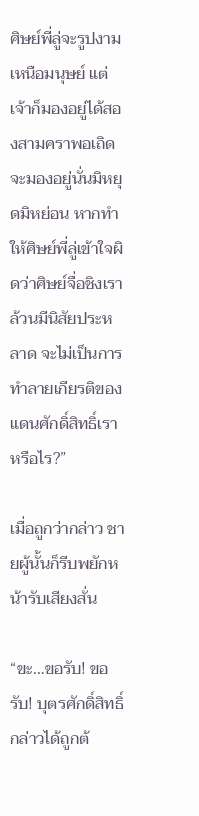ศิษย์พี่ลู่จะรูปงามเหนือมนุษย์ แต่เจ้าก็มองอยู่ได้สองสามคราพอเถิด จะมองอยู่นั่นมิหยุดมิหย่อน หากทำให้ศิษย์พี่ลู่เข้าใจผิดว่าศิษย์จื่อชิงเราล้วนมีนิสัยประหลาด จะไม่เป็นการทำลายเกียรติของแดนศักดิ์สิทธิ์เราหรือไร?”

เมื่อถูกว่ากล่าว ชายผู้นั้นก็รีบพยักหน้ารับเสียงสั่น

“ขะ…ขอรับ! ขอรับ! บุตรศักดิ์สิทธิ์กล่าวได้ถูกต้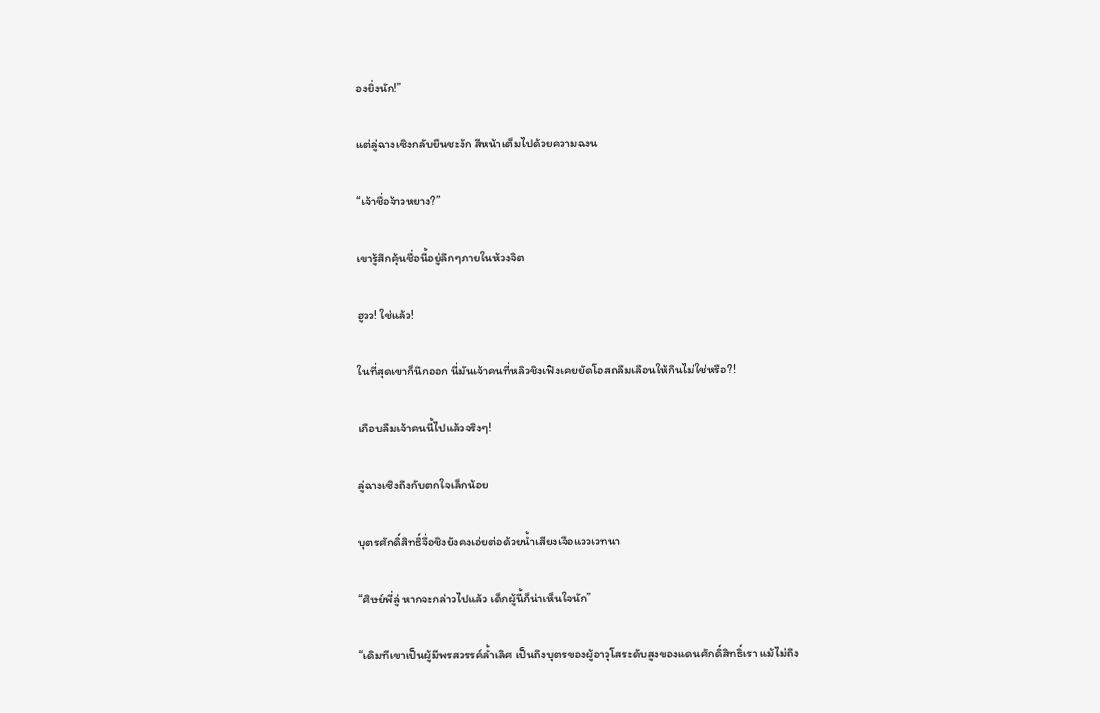องยิ่งนัก!”

แต่ลู่ฉางเซิงกลับยืนชะงัก สีหน้าเต็มไปด้วยความฉงน

“เจ้าชื่อจ้าวหยาง?”

เขารู้สึกคุ้นชื่อนี้อยู่ลึกๆภายในห้วงจิต

ฮูวว! ใช่แล้ว!

ในที่สุดเขาก็นึกออก นี่มันเจ้าคนที่หลิวชิงเฟิงเคยยัดโอสถลืมเลือนให้กินไม่ใช่หรือ?!

เกือบลืมเจ้าคนนี้ไปแล้วจริงๆ!

ลู่ฉางเซิงถึงกับตกใจเล็กน้อย

บุตรศักดิ์สิทธิ์จื่อชิงยังคงเอ่ยต่อด้วยน้ำเสียงเจือแววเวทนา

“ศิษย์พี่ลู่ หากจะกล่าวไปแล้ว เด็กผู้นี้ก็น่าเห็นใจนัก”

“เดิมทีเขาเป็นผู้มีพรสวรรค์ล้ำเลิศ เป็นถึงบุตรของผู้อาวุโสระดับสูงของแดนศักดิ์สิทธิ์เรา แม้ไม่ถึง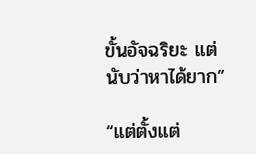ขั้นอัจฉริยะ แต่นับว่าหาได้ยาก”

“แต่ตั้งแต่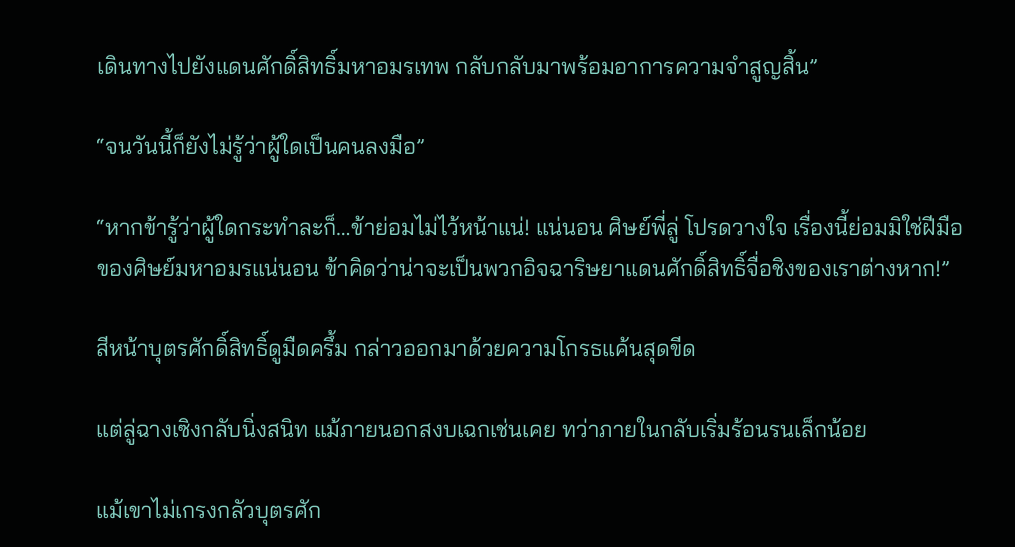เดินทางไปยังแดนศักดิ์สิทธิ์มหาอมรเทพ กลับกลับมาพร้อมอาการความจำสูญสิ้น”

“จนวันนี้ก็ยังไม่รู้ว่าผู้ใดเป็นคนลงมือ”

“หากข้ารู้ว่าผู้ใดกระทำละก็…ข้าย่อมไม่ไว้หน้าแน่! แน่นอน ศิษย์พี่ลู่ โปรดวางใจ เรื่องนี้ย่อมมิใช่ฝีมือของศิษย์มหาอมรแน่นอน ข้าคิดว่าน่าจะเป็นพวกอิจฉาริษยาแดนศักดิ์สิทธิ์จื่อชิงของเราต่างหาก!”

สีหน้าบุตรศักดิ์สิทธิ์ดูมืดครึ้ม กล่าวออกมาด้วยความโกรธแค้นสุดขีด

แต่ลู่ฉางเซิงกลับนิ่งสนิท แม้ภายนอกสงบเฉกเช่นเคย ทว่าภายในกลับเริ่มร้อนรนเล็กน้อย

แม้เขาไม่เกรงกลัวบุตรศัก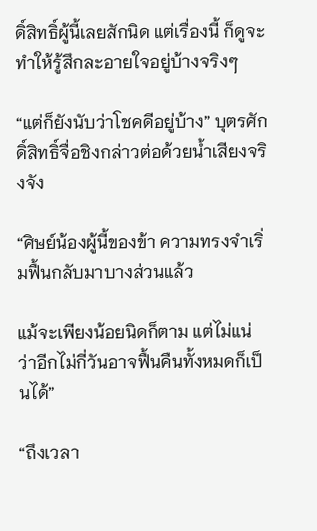ดิ์สิทธิ์ผู้นี้เลยสักนิด แต่เรื่องนี้ ก็ดูจะทำให้รู้สึกละอายใจอยู่บ้างจริงๆ

“แต่ก็ยังนับว่าโชคดีอยู่บ้าง” บุตรศักดิ์สิทธิ์จื่อชิงกล่าวต่อด้วยน้ำเสียงจริงจัง

“ศิษย์น้องผู้นี้ของข้า ความทรงจำเริ่มฟื้นกลับมาบางส่วนแล้ว

แม้จะเพียงน้อยนิดก็ตาม แต่ไม่แน่ว่าอีกไม่กี่วันอาจฟื้นคืนทั้งหมดก็เป็นได้”

“ถึงเวลา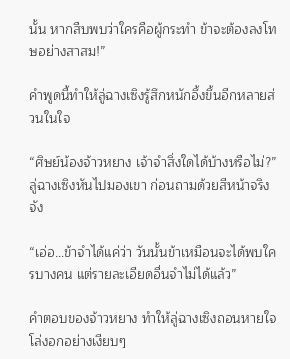นั้น หากสืบพบว่าใครคือผู้กระทำ ข้าจะต้องลงโทษอย่างสาสม!”

คำพูดนี้ทำให้ลู่ฉางเซิงรู้สึกหนักอึ้งขึ้นอีกหลายส่วนในใจ

“ศิษย์น้องจ้าวหยาง เจ้าจำสิ่งใดได้บ้างหรือไม่?” ลู่ฉางเซิงหันไปมองเขา ก่อนถามด้วยสีหน้าจริงจัง

“เอ่อ…ข้าจำได้แค่ว่า วันนั้นข้าเหมือนจะได้พบใครบางคน แต่รายละเอียดอื่นจำไม่ได้แล้ว”

คำตอบของจ้าวหยาง ทำให้ลู่ฉางเซิงถอนหายใจโล่งอกอย่างเงียบๆ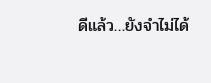ดีแล้ว…ยังจำไม่ได้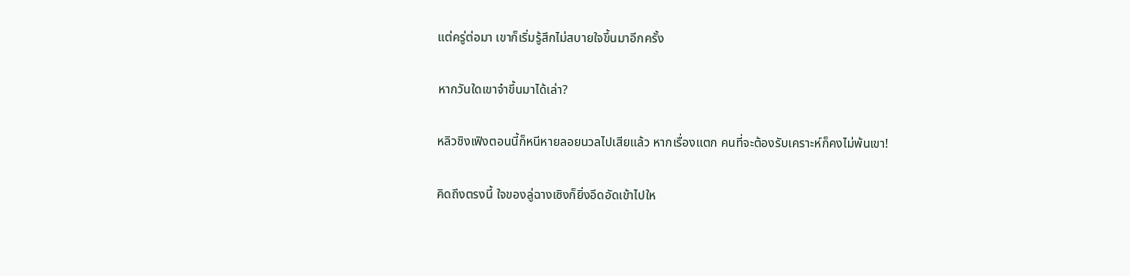แต่ครู่ต่อมา เขาก็เริ่มรู้สึกไม่สบายใจขึ้นมาอีกครั้ง

หากวันใดเขาจำขึ้นมาได้เล่า?

หลิวชิงเฟิงตอนนี้ก็หนีหายลอยนวลไปเสียแล้ว หากเรื่องแตก คนที่จะต้องรับเคราะห์ก็คงไม่พ้นเขา!

คิดถึงตรงนี้ ใจของลู่ฉางเซิงก็ยิ่งอึดอัดเข้าไปให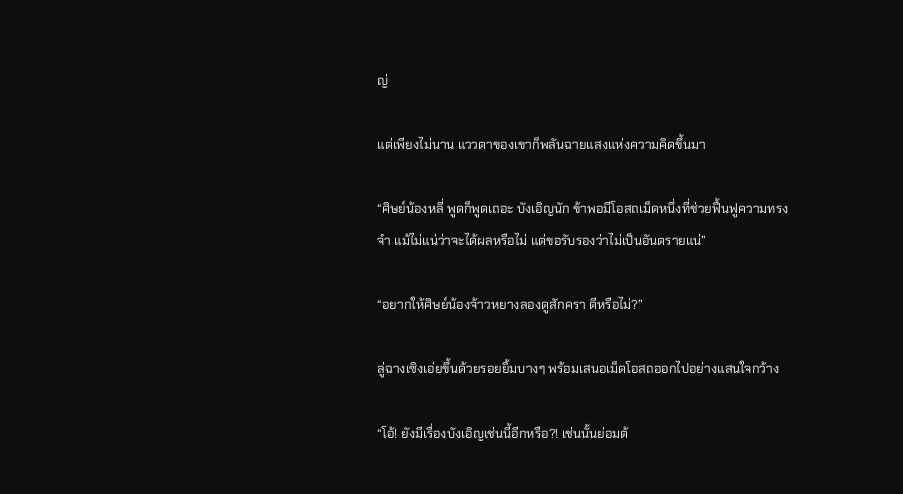ญ่

แต่เพียงไม่นาน แววตาของเขาก็พลันฉายแสงแห่งความคิดขึ้นมา

“ศิษย์น้องหลี่ พูดก็พูดเถอะ บังเอิญนัก ข้าพอมีโอสถเม็ดหนึ่งที่ช่วยฟื้นฟูความทรงจำ แม้ไม่แน่ว่าจะได้ผลหรือไม่ แต่ขอรับรองว่าไม่เป็นอันตรายแน่”

“อยากให้ศิษย์น้องจ้าวหยางลองดูสักครา ดีหรือไม่?”

ลู่ฉางเซิงเอ่ยขึ้นด้วยรอยยิ้มบางๆ พร้อมเสนอเม็ดโอสถออกไปอย่างแสนใจกว้าง

“โอ้! ยังมีเรื่องบังเอิญเช่นนี้อีกหรือ?! เช่นนั้นย่อมต้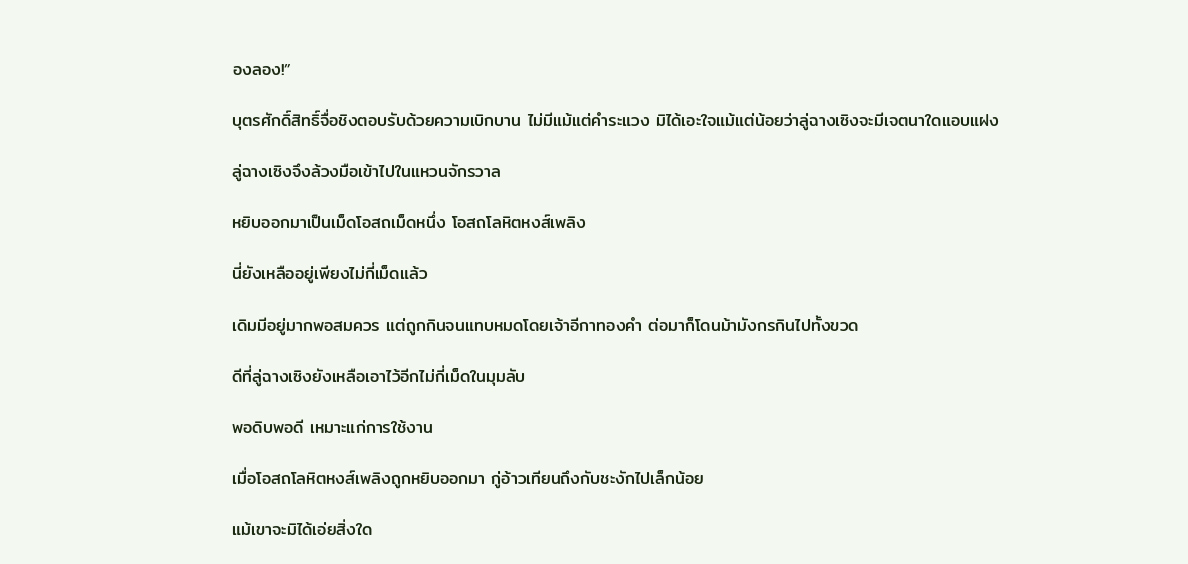องลอง!”

บุตรศักดิ์สิทธิ์จื่อชิงตอบรับด้วยความเบิกบาน ไม่มีแม้แต่คำระแวง มิได้เอะใจแม้แต่น้อยว่าลู่ฉางเซิงจะมีเจตนาใดแอบแฝง

ลู่ฉางเซิงจึงล้วงมือเข้าไปในแหวนจักรวาล

หยิบออกมาเป็นเม็ดโอสถเม็ดหนึ่ง โอสถโลหิตหงส์เพลิง

นี่ยังเหลืออยู่เพียงไม่กี่เม็ดแล้ว

เดิมมีอยู่มากพอสมควร แต่ถูกกินจนแทบหมดโดยเจ้าอีกาทองคำ ต่อมาก็โดนม้ามังกรกินไปทั้งขวด

ดีที่ลู่ฉางเซิงยังเหลือเอาไว้อีกไม่กี่เม็ดในมุมลับ

พอดิบพอดี เหมาะแก่การใช้งาน

เมื่อโอสถโลหิตหงส์เพลิงถูกหยิบออกมา กู่อ้าวเทียนถึงกับชะงักไปเล็กน้อย

แม้เขาจะมิได้เอ่ยสิ่งใด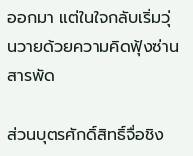ออกมา แต่ในใจกลับเริ่มวุ่นวายด้วยความคิดฟุ้งซ่านสารพัด

ส่วนบุตรศักดิ์สิทธิ์จื่อชิง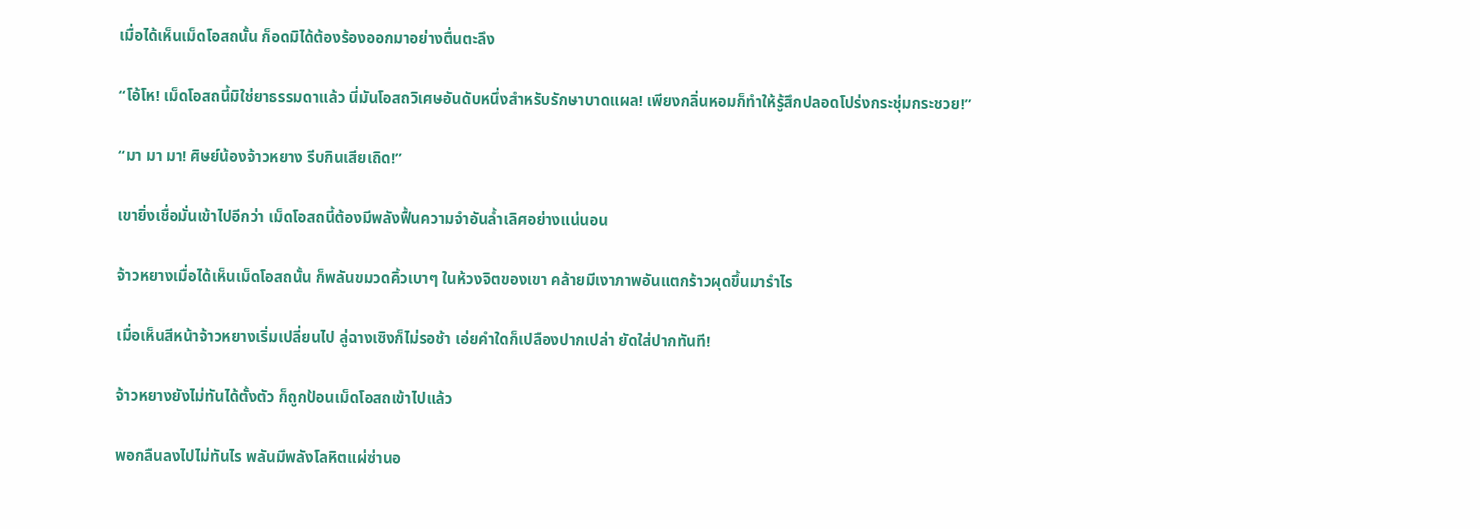เมื่อได้เห็นเม็ดโอสถนั้น ก็อดมิได้ต้องร้องออกมาอย่างตื่นตะลึง

“โอ้โห! เม็ดโอสถนี้มิใช่ยาธรรมดาแล้ว นี่มันโอสถวิเศษอันดับหนึ่งสำหรับรักษาบาดแผล! เพียงกลิ่นหอมก็ทำให้รู้สึกปลอดโปร่งกระชุ่มกระชวย!”

“มา มา มา! ศิษย์น้องจ้าวหยาง รีบกินเสียเถิด!”

เขายิ่งเชื่อมั่นเข้าไปอีกว่า เม็ดโอสถนี้ต้องมีพลังฟื้นความจำอันล้ำเลิศอย่างแน่นอน

จ้าวหยางเมื่อได้เห็นเม็ดโอสถนั้น ก็พลันขมวดคิ้วเบาๆ ในห้วงจิตของเขา คล้ายมีเงาภาพอันแตกร้าวผุดขึ้นมารำไร

เมื่อเห็นสีหน้าจ้าวหยางเริ่มเปลี่ยนไป ลู่ฉางเซิงก็ไม่รอช้า เอ่ยคำใดก็เปลืองปากเปล่า ยัดใส่ปากทันที!

จ้าวหยางยังไม่ทันได้ตั้งตัว ก็ถูกป้อนเม็ดโอสถเข้าไปแล้ว

พอกลืนลงไปไม่ทันไร พลันมีพลังโลหิตแผ่ซ่านอ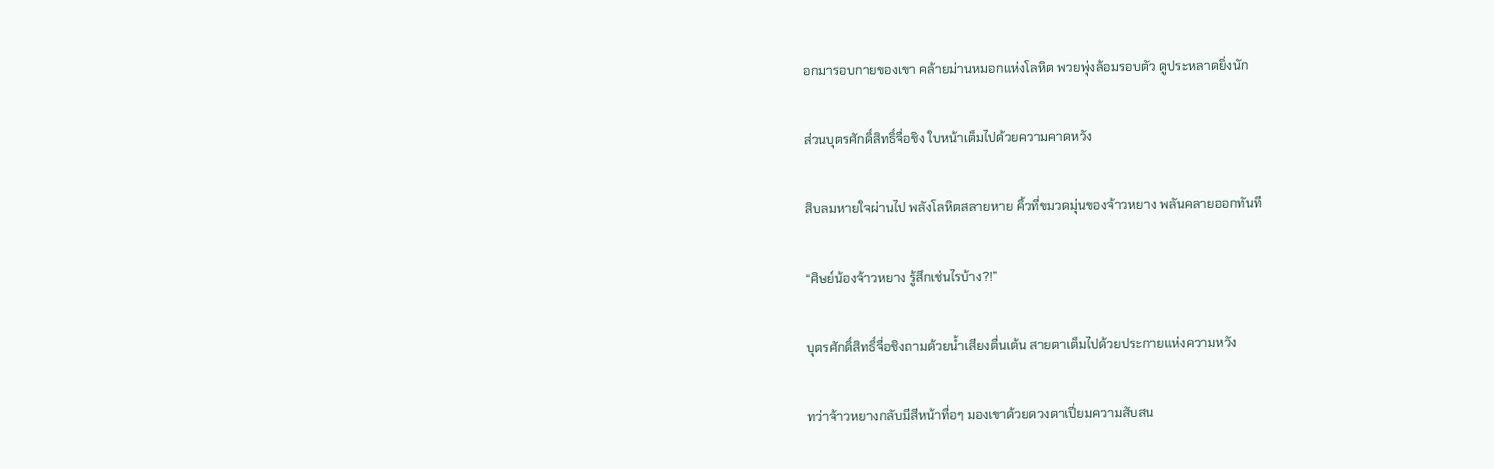อกมารอบกายของเขา คล้ายม่านหมอกแห่งโลหิต พวยพุ่งล้อมรอบตัว ดูประหลาดยิ่งนัก

ส่วนบุตรศักดิ์สิทธิ์จื่อชิง ใบหน้าเต็มไปด้วยความคาดหวัง

สิบลมหายใจผ่านไป พลังโลหิตสลายหาย คิ้วที่ขมวดมุ่นของจ้าวหยาง พลันคลายออกทันที

“ศิษย์น้องจ้าวหยาง รู้สึกเช่นไรบ้าง?!”

บุตรศักดิ์สิทธิ์จื่อชิงถามด้วยน้ำเสียงตื่นเต้น สายตาเต็มไปด้วยประกายแห่งความหวัง

ทว่าจ้าวหยางกลับมีสีหน้าทื่อๆ มองเขาด้วยดวงตาเปี่ยมความสับสน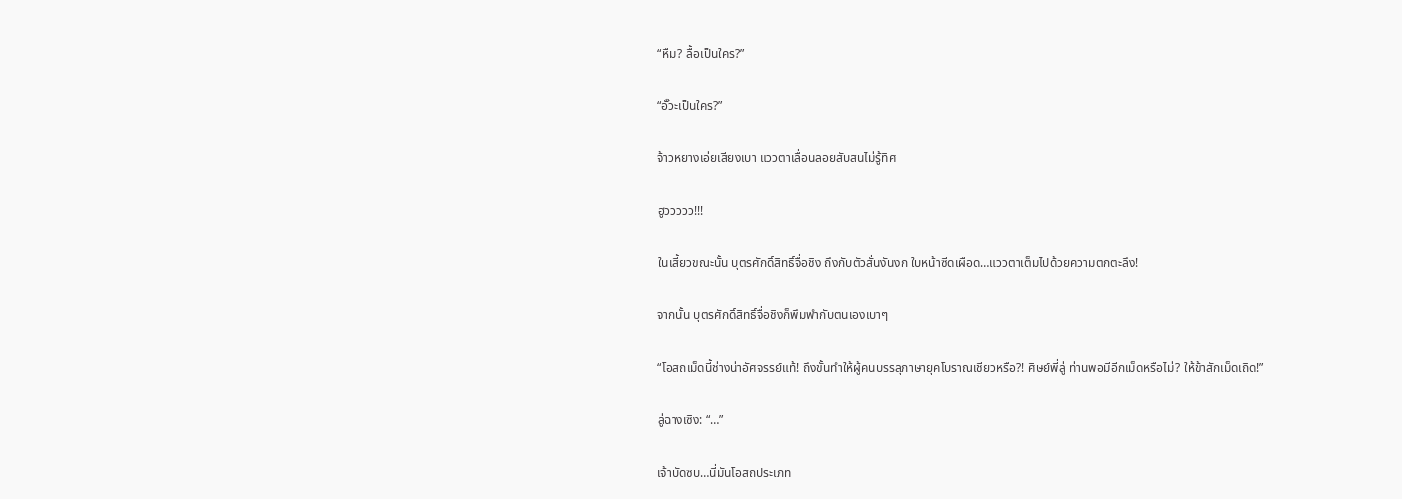“หืม? ลื้อเป็นใคร?”

“อั๊วะเป็นใคร?”

จ้าวหยางเอ่ยเสียงเบา แววตาเลื่อนลอยสับสนไม่รู้ทิศ

ฮูววววว!!!

ในเสี้ยวขณะนั้น บุตรศักดิ์สิทธิ์จื่อชิง ถึงกับตัวสั่นงันงก ใบหน้าซีดเผือด…แววตาเต็มไปด้วยความตกตะลึง!

จากนั้น บุตรศักดิ์สิทธิ์จื่อชิงก็พึมพำกับตนเองเบาๆ

“โอสถเม็ดนี้ช่างน่าอัศจรรย์แท้! ถึงขั้นทำให้ผู้คนบรรลุภาษายุคโบราณเชียวหรือ?! ศิษย์พี่ลู่ ท่านพอมีอีกเม็ดหรือไม่? ให้ข้าสักเม็ดเถิด!”

ลู่ฉางเซิง: “…”

เจ้าบัดซบ…นี่มันโอสถประเภท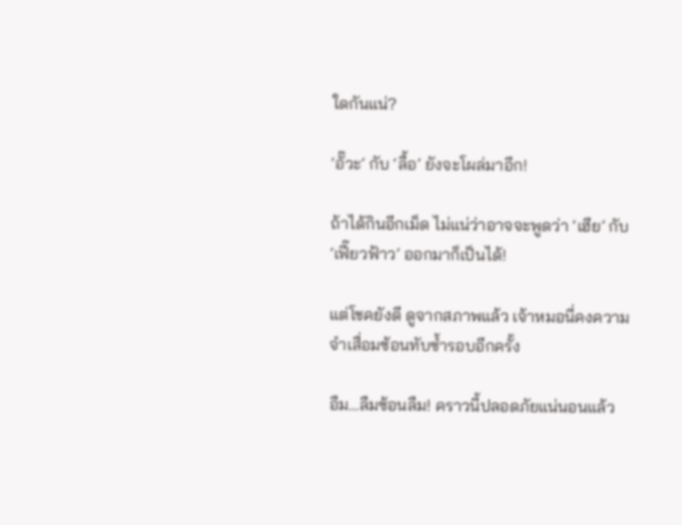ใดกันแน่?

‘อั๊วะ’ กับ ‘ลื้อ’ ยังจะโผล่มาอีก!

ถ้าได้กินอีกเม็ด ไม่แน่ว่าอาจจะพูดว่า ‘เฮีย’ กับ ‘เฟี๊ยวฟ้าว’ ออกมาก็เป็นได้!

แต่โชคยังดี ดูจากสภาพแล้ว เจ้าหมอนี่คงความจำเสื่อมซ้อนทับซ้ำรอบอีกครั้ง

อืม…ลืมซ้อนลืม! คราวนี้ปลอดภัยแน่นอนแล้ว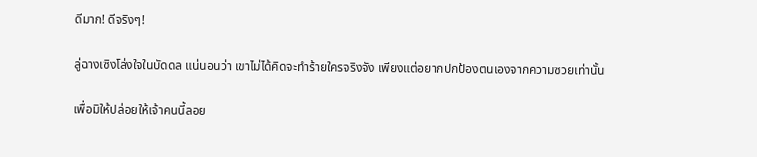ดีมาก! ดีจริงๆ!

ลู่ฉางเซิงโล่งใจในบัดดล แน่นอนว่า เขาไม่ได้คิดจะทำร้ายใครจริงจัง เพียงแต่อยากปกป้องตนเองจากความซวยเท่านั้น

เพื่อมิให้ปล่อยให้เจ้าคนนี้ลอย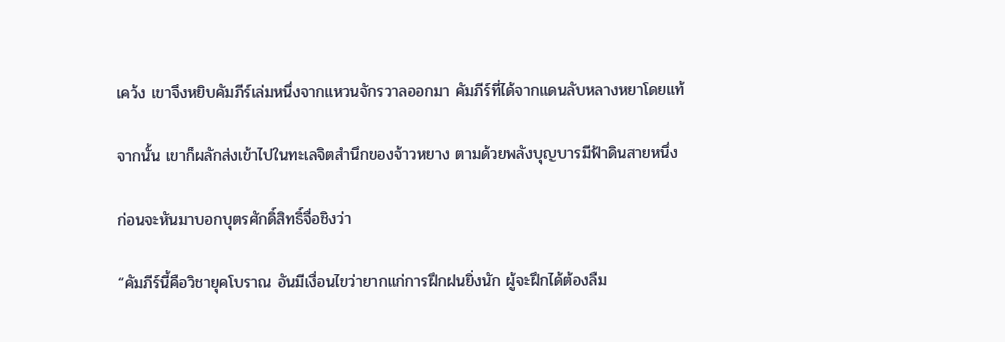เคว้ง เขาจึงหยิบคัมภีร์เล่มหนึ่งจากแหวนจักรวาลออกมา คัมภีร์ที่ได้จากแดนลับหลางหยาโดยแท้

จากนั้น เขาก็ผลักส่งเข้าไปในทะเลจิตสำนึกของจ้าวหยาง ตามด้วยพลังบุญบารมีฟ้าดินสายหนึ่ง

ก่อนจะหันมาบอกบุตรศักดิ์สิทธิ์จื่อชิงว่า

“คัมภีร์นี้คือวิชายุคโบราณ อันมีเงื่อนไขว่ายากแก่การฝึกฝนยิ่งนัก ผู้จะฝึกได้ต้องลืม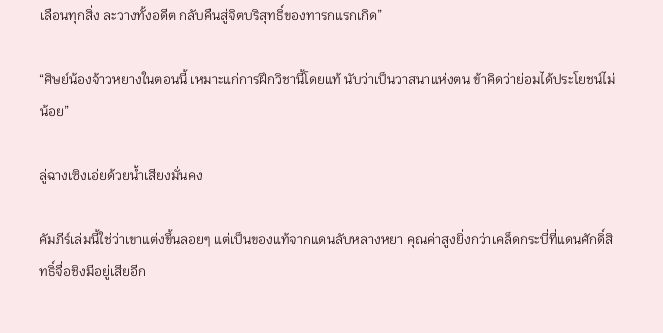เลือนทุกสิ่ง ละวางทั้งอดีต กลับคืนสู่จิตบริสุทธิ์ของทารกแรกเกิด”

“ศิษย์น้องจ้าวหยางในตอนนี้ เหมาะแก่การฝึกวิชานี้โดยแท้ นับว่าเป็นวาสนาแห่งตน ข้าคิดว่าย่อมได้ประโยชน์ไม่น้อย”

ลู่ฉางเซิงเอ่ยด้วยน้ำเสียงมั่นคง

คัมภีร์เล่มนี้ใช่ว่าเขาแต่งขึ้นลอยๆ แต่เป็นของแท้จากแดนลับหลางหยา คุณค่าสูงยิ่งกว่าเคล็ดกระบี่ที่แดนศักดิ์สิทธิ์จื่อชิงมีอยู่เสียอีก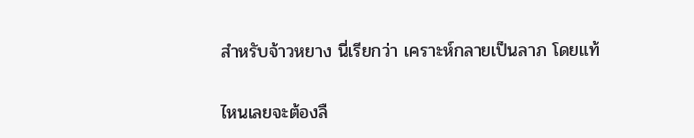สำหรับจ้าวหยาง นี่เรียกว่า เคราะห์กลายเป็นลาภ โดยแท้

ไหนเลยจะต้องลื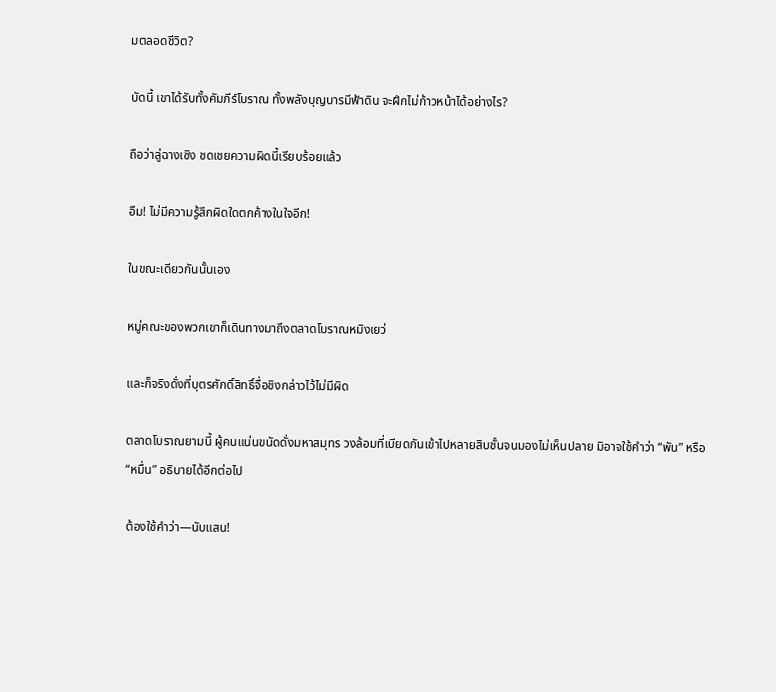มตลอดชีวิต?

บัดนี้ เขาได้รับทั้งคัมภีร์โบราณ ทั้งพลังบุญบารมีฟ้าดิน จะฝึกไม่ก้าวหน้าได้อย่างไร?

ถือว่าลู่ฉางเซิง ชดเชยความผิดนี้เรียบร้อยแล้ว

อืม! ไม่มีความรู้สึกผิดใดตกค้างในใจอีก!

ในขณะเดียวกันนั้นเอง

หมู่คณะของพวกเขาก็เดินทางมาถึงตลาดโบราณหมิงเยว่

และก็จริงดั่งที่บุตรศักดิ์สิทธิ์จื่อชิงกล่าวไว้ไม่มีผิด

ตลาดโบราณยามนี้ ผู้คนแน่นขนัดดั่งมหาสมุทร วงล้อมที่เบียดกันเข้าไปหลายสิบชั้นจนมองไม่เห็นปลาย มิอาจใช้คำว่า “พัน” หรือ “หมื่น” อธิบายได้อีกต่อไป

ต้องใช้คำว่า—นับแสน!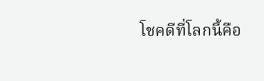โชคดีที่โลกนี้คือ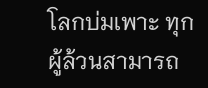โลกบ่มเพาะ ทุกผู้ล้วนสามารถ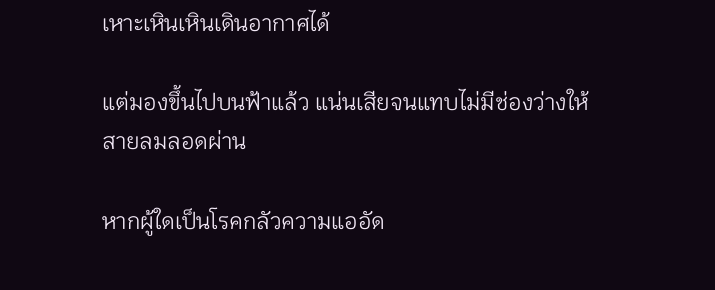เหาะเหินเหินเดินอากาศได้

แต่มองขึ้นไปบนฟ้าแล้ว แน่นเสียจนแทบไม่มีช่องว่างให้สายลมลอดผ่าน

หากผู้ใดเป็นโรคกลัวความแออัด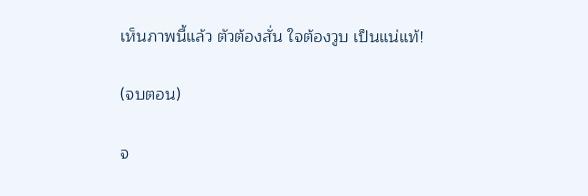เห็นภาพนี้แล้ว ตัวต้องสั่น ใจต้องวูบ เป็นแน่แท้!

(จบตอน)

จ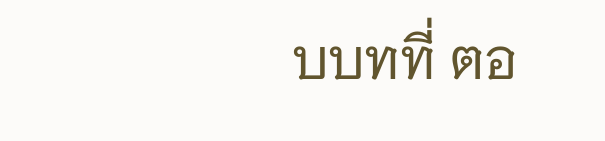บบทที่ ตอ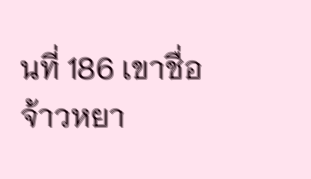นที่ 186 เขาชื่อจ้าวหยา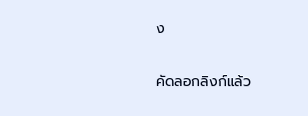ง

คัดลอกลิงก์แล้ว